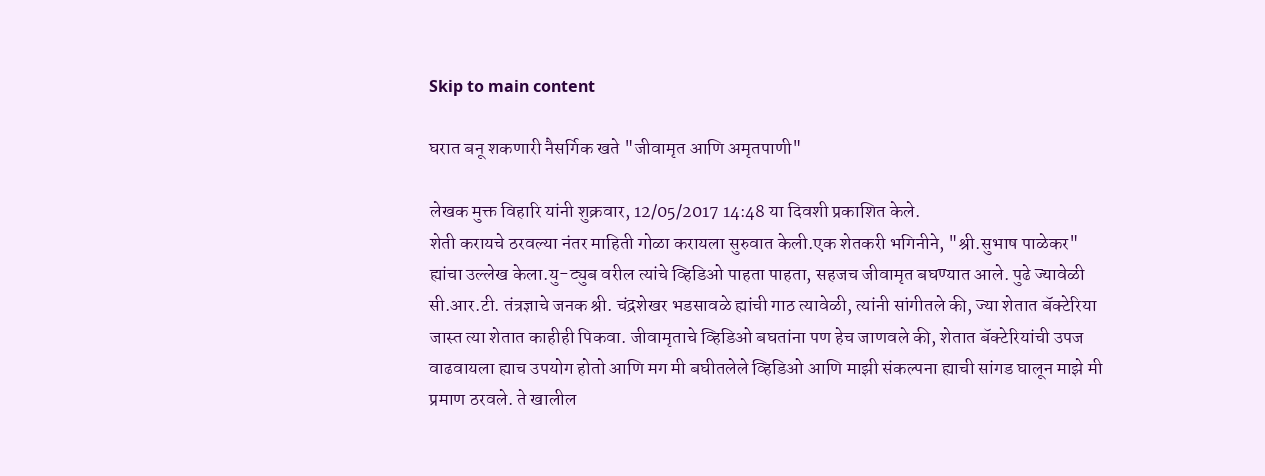Skip to main content

घरात बनू शकणारी नैसर्गिक खते "जीवामृत आणि अमृतपाणी"

लेखक मुक्त विहारि यांनी शुक्रवार, 12/05/2017 14:48 या दिवशी प्रकाशित केले.
शेती करायचे ठरवल्या नंतर माहिती गोळा करायला सुरुवात केली.एक शेतकरी भगिनीने, "श्री.सुभाष पाळेकर" ह्यांचा उल्लेख केला.यु-ट्युब वरील त्यांचे व्हिडिओ पाहता पाहता, सहजच जीवामृत बघण्यात आले. पुढे ज्यावेळी सी.आर.टी. तंत्रज्ञाचे जनक श्री. चंद्रशेखर भडसावळे ह्यांची गाठ त्यावेळी, त्यांनी सांगीतले की, ज्या शेतात बॅक्टेरिया जास्त त्या शेतात काहीही पिकवा. जीवामृताचे व्हिडिओ बघतांना पण हेच जाणवले की, शेतात बॅक्टेरियांची उपज वाढवायला ह्याच उपयोग होतो आणि मग मी बघीतलेले व्हिडिओ आणि माझी संकल्पना ह्याची सांगड घालून माझे मी प्रमाण ठरवले. ते खालील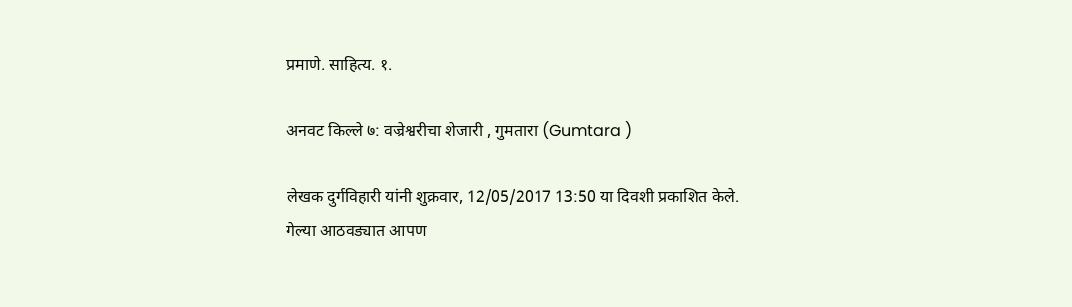प्रमाणे. साहित्य. १.

अनवट किल्ले ७: वज्रेश्वरीचा शेजारी , गुमतारा (Gumtara )

लेखक दुर्गविहारी यांनी शुक्रवार, 12/05/2017 13:50 या दिवशी प्रकाशित केले.
गेल्या आठवड्यात आपण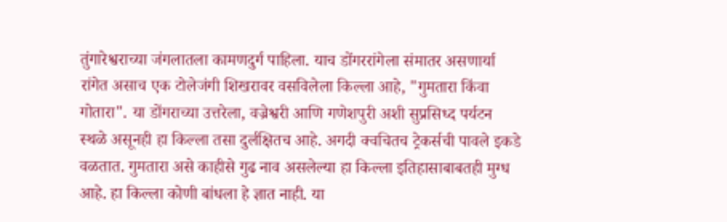तुंगारेश्वराच्या जंगलातला कामणदुर्ग पाहिला. याच डोंगररांगेला संमातर असणार्या रांगेत असाच एक टोलेजंगी शिखरावर वसविलेला किल्ला आहे, "गुमतारा किंवा गोतारा". या डोंगराच्या उत्तरेला, वज्रेश्वरी आणि गणेशपुरी अशी सुप्रसिध्द पर्यटन स्थळे असूनही हा किल्ला तसा दुर्लक्षितच आहे. अगदी क्वचितच ट्रेकर्सची पावले इकडे वळतात. गुमतारा असे काहीसे गुढ नाव असलेल्या हा किल्ला इतिहासाबाबतही मुग्ध आहे. हा किल्ला कोणी बांधला हे ज्ञात नाही. या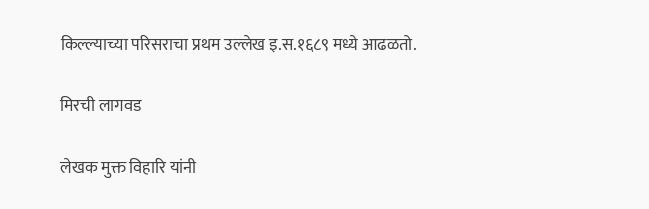किल्ल्याच्या परिसराचा प्रथम उल्लेख इ.स.१६८९ मध्ये आढळतो.

मिरची लागवड

लेखक मुक्त विहारि यांनी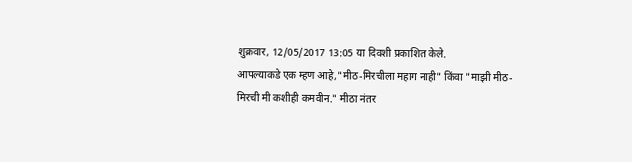शुक्रवार, 12/05/2017 13:05 या दिवशी प्रकाशित केले.
आपल्याकडे एक म्हण आहे,"मीठ-मिरचीला महाग नाही" किंवा "माझी मीठ-मिरची मी कशीही कमवीन." मीठा नंतर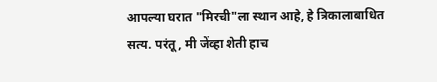आपल्या घरात "मिरची"ला स्थान आहे, हे त्रिकालाबाधित सत्य. परंतू, मी जेंव्हा शेती हाच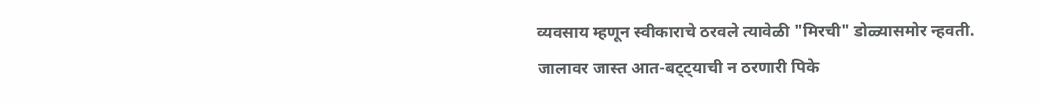व्यवसाय म्हणून स्वीकाराचे ठरवले त्यावेळी "मिरची" डोळ्यासमोर न्हवती. जालावर जास्त आत-बट्ट्याची न ठरणारी पिके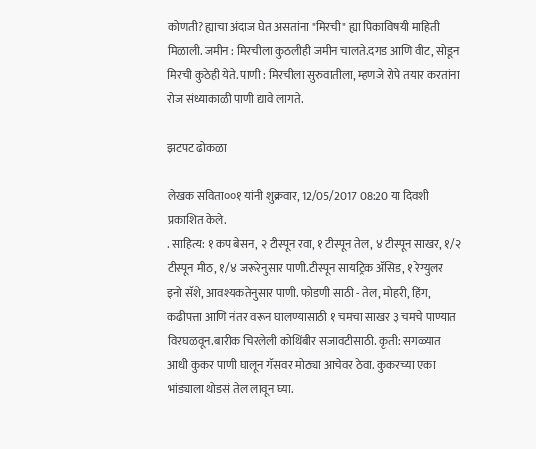कोणती? ह्याचा अंदाज घेत असतांना "मिरची" ह्या पिकाविषयी माहिती मिळाली. जमीन : मिरचीला कुठलीही जमीन चालते.दगड आणि वीट, सोडून मिरची कुठेही येते. पाणी : मिरचीला सुरुवातीला, म्हणजे रोपे तयार करतांना रोज संध्याकाळी पाणी द्यावे लागते.

झटपट ढोकळा

लेखक सविता००१ यांनी शुक्रवार, 12/05/2017 08:20 या दिवशी प्रकाशित केले.
. साहित्य: १ कप बेसन, २ टीस्पून रवा, १ टीस्पून तेल, ४ टीस्पून साखर, १/२ टीस्पून मीठ, १/४ जरूरेनुसार पाणी.टीस्पून सायट्रिक अ‍ॅसिड, १ रेग्युलर इनो सॅशे, आवश्यकतेनुसार पाणी. फोडणी साठी - तेल, मोहरी, हिंग, कढीपत्ता आणि नंतर वरून घालण्यासाठी १ चमचा साखर ३ चमचे पाण्यात विरघळवून.बारीक चिरलेली कोथिंबीर सजावटीसाठी. कृती: सगळ्यात आधी कुकर पाणी घालून गॅसवर मोठ्या आचेवर ठेवा. कुकरच्या एका भांड्याला थोडसं तेल लावून घ्या.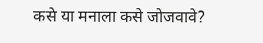कसे या मनाला कसे जोजवावे?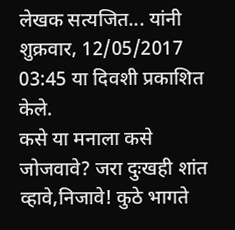लेखक सत्यजित... यांनी शुक्रवार, 12/05/2017 03:45 या दिवशी प्रकाशित केले.
कसे या मनाला कसे जोजवावे? जरा दुःखही शांत व्हावे,निजावे! कुठे भागते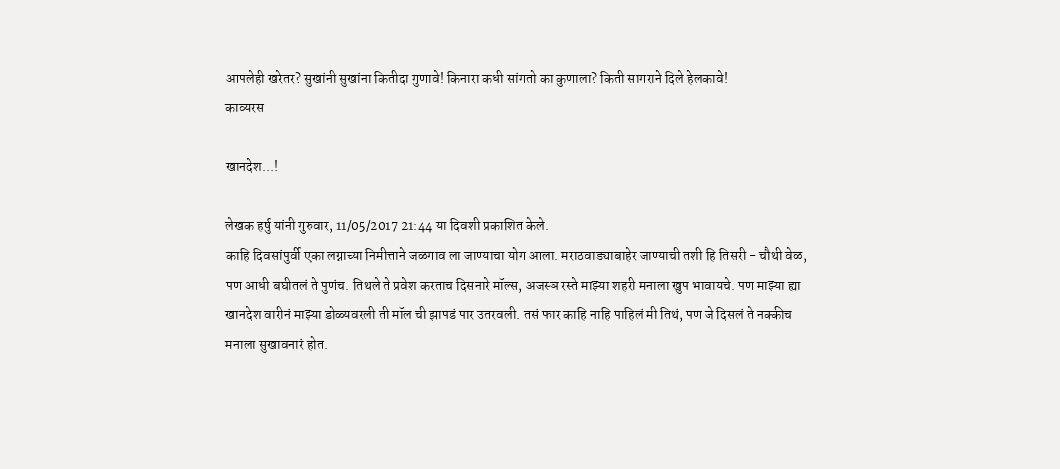आपलेही खरेतर? सुखांनी सुखांना कितीदा गुणावे! किनारा कधी सांगतो का कुणाला? किती सागराने दिले हेलकावे!
काव्यरस

खानदेश...!

लेखक हर्षु यांनी गुरुवार, 11/05/2017 21:44 या दिवशी प्रकाशित केले.
काहि दिवसांपुर्वी एका लग्नाच्या निमीत्ताने जळगाव ला जाण्याचा योग आला. मराठवाड्याबाहेर जाण्याची तशी हि तिसरी - चौथी वेळ, पण आधी बघीतलं ते पुणंच. तिथले ते प्रवेश करताच दिसनारे मॉल्स, अजस्ञ रस्ते माझ्या शहरी मनाला खुप भावायचे. पण माझ्या ह्या खानदेश वारीनं माझ्या डोळ्यवरली ती मॉल ची झापडं पार उतरवली. तसं फार काहि नाहि पाहिलं मी तिथं, पण जे दिसलं ते नक्कीच मनाला सुखावनारं होत.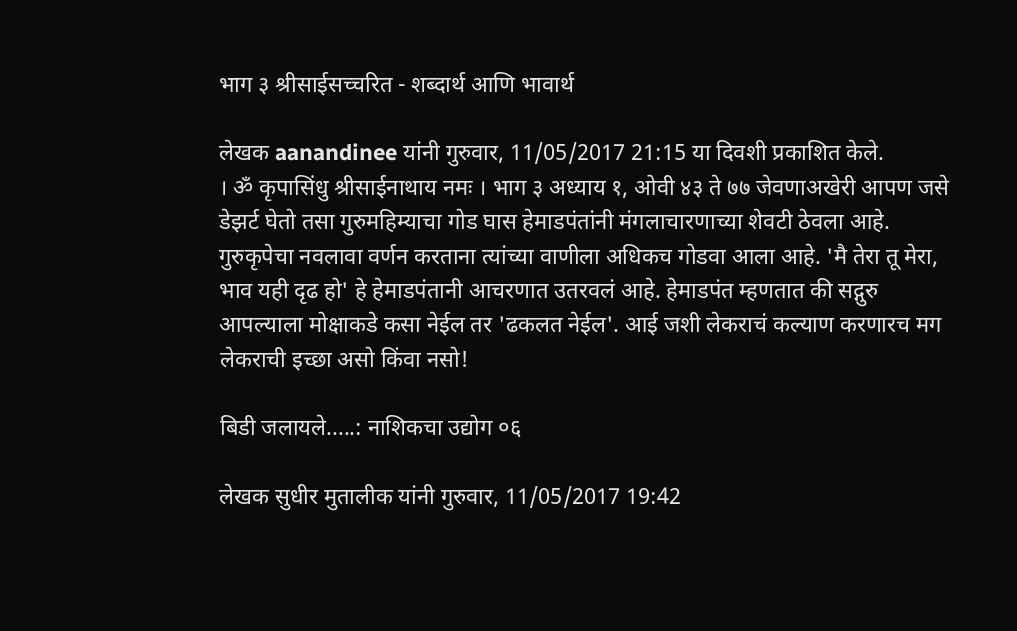भाग ३ श्रीसाईसच्चरित - शब्दार्थ आणि भावार्थ

लेखक aanandinee यांनी गुरुवार, 11/05/2017 21:15 या दिवशी प्रकाशित केले.
। ॐ कृपासिंधु श्रीसाईनाथाय नमः । भाग ३ अध्याय १, ओवी ४३ ते ७७ जेवणाअखेरी आपण जसे डेझर्ट घेतो तसा गुरुमहिम्याचा गोड घास हेमाडपंतांनी मंगलाचारणाच्या शेवटी ठेवला आहे. गुरुकृपेचा नवलावा वर्णन करताना त्यांच्या वाणीला अधिकच गोडवा आला आहे. 'मै तेरा तू मेरा, भाव यही दृढ हो' हे हेमाडपंतानी आचरणात उतरवलं आहे. हेमाडपंत म्हणतात की सद्गुरु आपल्याला मोक्षाकडे कसा नेईल तर 'ढकलत नेईल'. आई जशी लेकराचं कल्याण करणारच मग लेकराची इच्छा असो किंवा नसो!

बिडी जलायले.....: नाशिकचा उद्योग ०६

लेखक सुधीर मुतालीक यांनी गुरुवार, 11/05/2017 19:42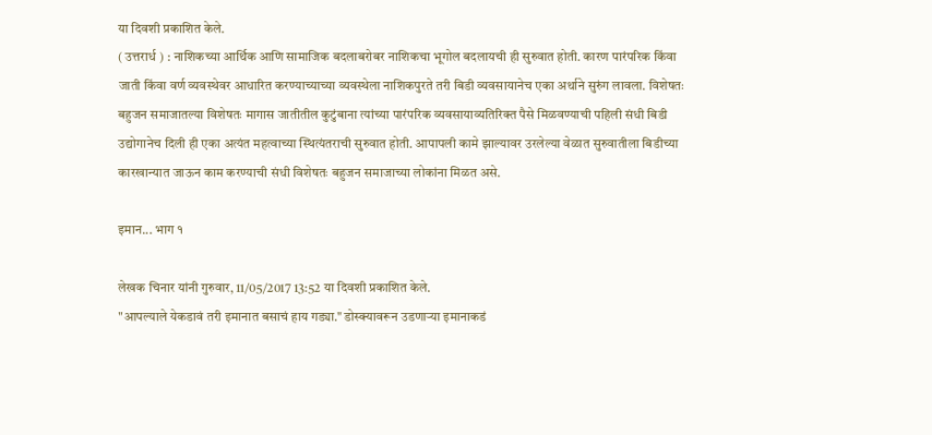या दिवशी प्रकाशित केले.
( उत्तरार्ध ) : नाशिकच्या आर्थिक आणि सामाजिक बदलाबरोबर नाशिकचा भूगोल बदलायची ही सुरुवात होती. कारण पारंपरिक किंवा जाती किंवा वर्ण व्यवस्थेवर आधारित करण्याच्याच्या व्यवस्थेला नाशिकपुरते तरी बिडी व्यवसायानेच एका अर्थाने सुरुंग लावला. विशेषतः बहुजन समाजातल्या विशेषतः मागास जातीतील कुटुंबाना त्यांच्या पारंपरिक व्यवसायाव्यतिरिक्त पैसे मिळवण्याची पहिली संधी बिडी उद्योगानेच दिली ही एका अत्यंत महत्वाच्या स्थित्यंतराची सुरुवात होती. आपापली कामे झाल्यावर उरलेल्या वेळात सुरुवातीला बिडीच्या कारखान्यात जाऊन काम करण्याची संधी विशेषतः बहुजन समाजाच्या लोकांना मिळत असे.

इमान... भाग १

लेखक चिनार यांनी गुरुवार, 11/05/2017 13:52 या दिवशी प्रकाशित केले.
"आपल्याले येकडावं तरी इमानात बसाचं हाय गड्या." डोस्क्यावरून उडणाऱ्या इमानाकडं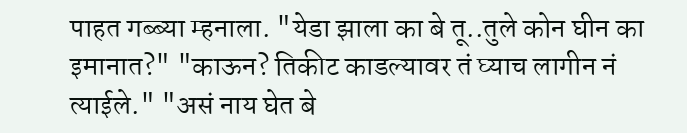पाहत गब्ब्या म्हनाला. "येडा झाला का बे तू..तुले कोन घीन का इमानात?" "काऊन? तिकीट काडल्यावर तं घ्याच लागीन नं त्याईले." "असं नाय घेत बे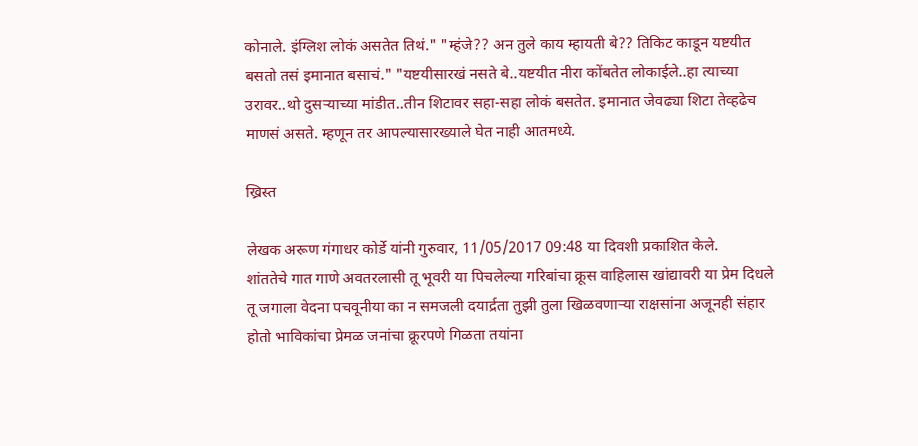कोनाले. इंग्लिश लोकं असतेत तिथं." "म्हंजे?? अन तुले काय म्हायती बे?? तिकिट काडून यष्टयीत बसतो तसं इमानात बसाचं." "यष्टयीसारखं नसते बे..यष्टयीत नीरा कोंबतेत लोकाईले..हा त्याच्या उरावर..थो दुसऱ्याच्या मांडीत..तीन शिटावर सहा-सहा लोकं बसतेत. इमानात जेवढ्या शिटा तेव्हढेच माणसं असते. म्हणून तर आपल्यासारख्याले घेत नाही आतमध्ये.

ख्रिस्त

लेखक अरूण गंगाधर कोर्डे यांनी गुरुवार, 11/05/2017 09:48 या दिवशी प्रकाशित केले.
शांततेचे गात गाणे अवतरलासी तू भूवरी या पिचलेल्या गरिबांचा क्रूस वाहिलास खांद्यावरी या प्रेम दिधले तू जगाला वेदना पचवूनीया का न समजली दयार्द्रता तुझी तुला खिळवणाऱ्या राक्षसांना अजूनही संहार होतो भाविकांचा प्रेमळ जनांचा क्रूरपणे गिळता तयांना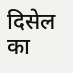दिसेल का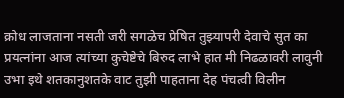क्रोध लाजताना नसती जरी सगळेच प्रेषित तुझ्यापरी देवाचे सुत का प्रयत्नांना आज त्यांच्या कुचेष्टेचे बिरुद लाभे हात मी निढळावरी लावुनी उभा इथे शतकानुशतके वाट तुझी पाहताना देह पंचत्वी विलीन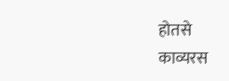होतसे
काव्यरस